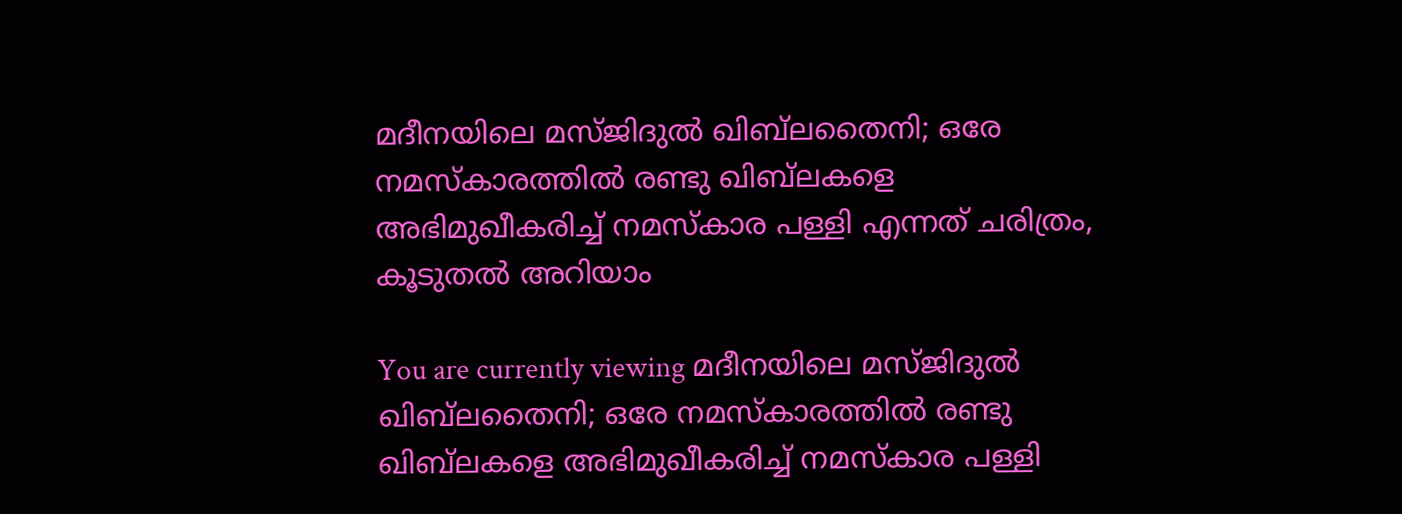മദീനയിലെ മസ്ജിദുല്‍ ഖിബ്‌ലതൈനി; ഒരേ നമസ്‌കാരത്തില്‍ രണ്ടു ഖിബ്‌ലകളെ അഭിമുഖീകരിച്ച്‌ നമസ്‌കാര പള്ളി എന്നത് ചരിത്രം, കൂടുതൽ അറിയാം

You are currently viewing മദീനയിലെ മസ്ജിദുല്‍ ഖിബ്‌ലതൈനി; ഒരേ നമസ്‌കാരത്തില്‍ രണ്ടു ഖിബ്‌ലകളെ അഭിമുഖീകരിച്ച്‌ നമസ്‌കാര പള്ളി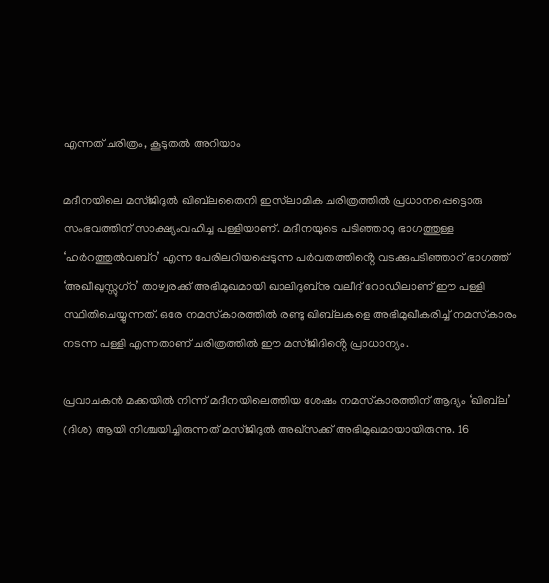എന്നത് ചരിത്രം, കൂടുതൽ അറിയാം

മദീനയിലെ മസ്ജിദുല്‍ ഖിബ്‌ലതൈനി ഇസ്‌ലാമിക ചരിത്രത്തില്‍ പ്രധാനപ്പെട്ടൊരു സംഭവത്തിന് സാക്ഷ്യംവഹിച്ച പള്ളിയാണ്. മദീനയുടെ പടിഞ്ഞാറു ഭാഗത്തുള്ള ‘ഹര്‍റത്തുല്‍വബ്റ’ എന്ന പേരിലറിയപ്പെടുന്ന പര്‍വതത്തിൻ്റെ വടക്കുപടിഞ്ഞാറ് ഭാഗത്ത് ‘അഖീഖുസ്സുഗ്റ’ താഴ്വരക്ക് അഭിമുഖമായി ഖാലിദുബ്‌നു വലീദ് റോഡിലാണ് ഈ പള്ളി സ്ഥിതിചെയ്യുന്നത്. ഒരേ നമസ്‌കാരത്തില്‍ രണ്ടു ഖിബ്‌ലകളെ അഭിമുഖീകരിച്ച്‌ നമസ്‌കാരം നടന്ന പള്ളി എന്നതാണ് ചരിത്രത്തില്‍ ഈ മസ്ജിദിൻ്റെ പ്രാധാന്യം.

പ്രവാചകന്‍ മക്കയില്‍ നിന്ന് മദീനയിലെത്തിയ ശേഷം നമസ്‌കാരത്തിന് ആദ്യം ‘ഖിബ്‌ല’ (ദിശ) ആയി നിശ്ചയിച്ചിരുന്നത് മസ്ജിദുല്‍ അഖ്‌സക്ക് അഭിമുഖമായായിരുന്നു. 16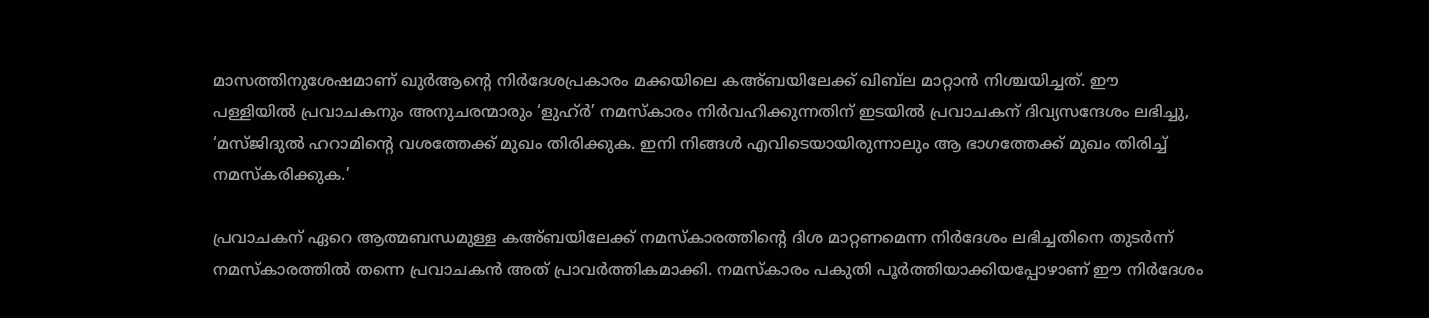മാസത്തിനുശേഷമാണ് ഖുര്‍ആൻ്റെ നിര്‍ദേശപ്രകാരം മക്കയിലെ കഅ്ബയിലേക്ക് ഖിബ്‌ല മാറ്റാന്‍ നിശ്ചയിച്ചത്. ഈ പള്ളിയില്‍ പ്രവാചകനും അനുചരന്മാരും ‘ളുഹ്ര്‍’ നമസ്‌കാരം നിര്‍വഹിക്കുന്നതിന് ഇടയില്‍ പ്രവാചകന് ദിവ്യസന്ദേശം ലഭിച്ചു, ‘മസ്ജിദുല്‍ ഹറാമിൻ്റെ വശത്തേക്ക് മുഖം തിരിക്കുക. ഇനി നിങ്ങള്‍ എവിടെയായിരുന്നാലും ആ ഭാഗത്തേക്ക് മുഖം തിരിച്ച്‌ നമസ്കരിക്കുക.’

പ്രവാചകന് ഏറെ ആത്മബന്ധമുള്ള കഅ്ബയിലേക്ക് നമസ്കാരത്തിൻ്റെ ദിശ മാറ്റണമെന്ന നിര്‍ദേശം ലഭിച്ചതിനെ തുടര്‍ന്ന് നമസ്‌കാരത്തില്‍ തന്നെ പ്രവാചകന്‍ അത് പ്രാവര്‍ത്തികമാക്കി. നമസ്കാരം പകുതി പൂര്‍ത്തിയാക്കിയപ്പോഴാണ് ഈ നിര്‍ദേശം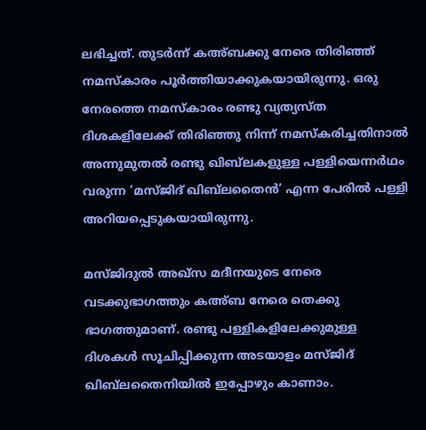ലഭിച്ചത്. തുടര്‍ന്ന് കഅ്ബക്കു നേരെ തിരിഞ്ഞ് നമസ്കാരം പൂര്‍ത്തിയാക്കുകയായിരുന്നു. ഒരു നേരത്തെ നമസ്‌കാരം രണ്ടു വ്യത്യസ്ത ദിശകളിലേക്ക് തിരിഞ്ഞു നിന്ന് നമസ്കരിച്ചതിനാല്‍ അന്നുമുതല്‍ രണ്ടു ഖിബ്‌ലകളുള്ള പള്ളിയെന്നര്‍ഥം വരുന്ന ‘മസ്ജിദ് ഖിബ്‌ലതൈന്‍’ എന്ന പേരില്‍ പള്ളി അറിയപ്പെടുകയായിരുന്നു.

മസ്ജിദുല്‍ അഖ്‌സ മദീനയുടെ നേരെ വടക്കുഭാഗത്തും കഅ്ബ നേരെ തെക്കു ഭാഗത്തുമാണ്. രണ്ടു പള്ളികളിലേക്കുമുള്ള ദിശകള്‍ സൂചിപ്പിക്കുന്ന അടയാളം മസ്ജിദ് ഖിബ്‌ലതൈനിയില്‍ ഇപ്പോഴും കാണാം.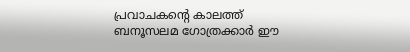പ്രവാചകൻ്റെ കാലത്ത് ബനൂസലമ ഗോത്രക്കാര്‍ ഈ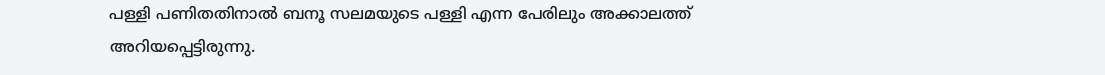പള്ളി പണിതതിനാല്‍ ബനൂ സലമയുടെ പള്ളി എന്ന പേരിലും അക്കാലത്ത് അറിയപ്പെട്ടിരുന്നു.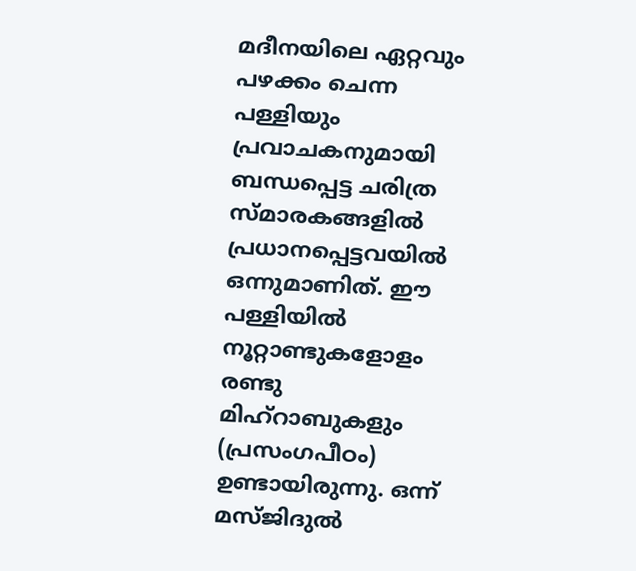മദീനയിലെ ഏറ്റവും പഴക്കം ചെന്ന പള്ളിയും പ്രവാചകനുമായി ബന്ധപ്പെട്ട ചരിത്ര സ്‌മാരകങ്ങളില്‍ പ്രധാനപ്പെട്ടവയില്‍ ഒന്നുമാണിത്. ഈ പള്ളിയില്‍ നൂറ്റാണ്ടുകളോളം രണ്ടു മിഹ്‌റാബുകളും (പ്രസംഗപീഠം) ഉണ്ടായിരുന്നു. ഒന്ന് മസ്ജിദുല്‍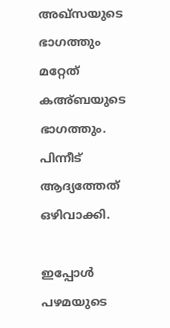അഖ്‌സയുടെ ഭാഗത്തും മറ്റേത് കഅ്ബയുടെ ഭാഗത്തും. പിന്നീട് ആദ്യത്തേത് ഒഴിവാക്കി.

ഇപ്പോള്‍ പഴമയുടെ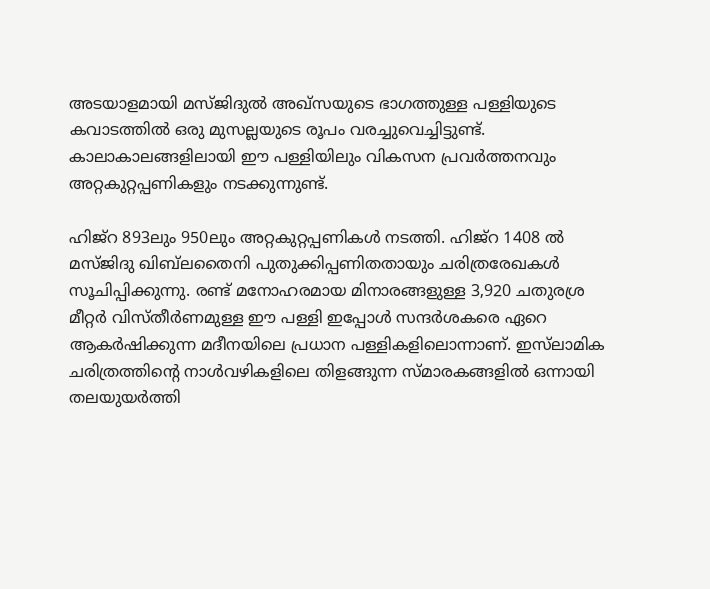അടയാളമായി മസ്ജിദുല്‍ അഖ്‌സയുടെ ഭാഗത്തുള്ള പള്ളിയുടെ കവാടത്തില്‍ ഒരു മുസല്ലയുടെ രൂപം വരച്ചുവെച്ചിട്ടുണ്ട്. കാലാകാലങ്ങളിലായി ഈ പള്ളിയിലും വികസന പ്രവര്‍ത്തനവും അറ്റകുറ്റപ്പണികളും നടക്കുന്നുണ്ട്.

ഹിജ്റ 893ലും 950ലും അറ്റകുറ്റപ്പണികള്‍ നടത്തി. ഹിജ്‌റ 1408 ല്‍ മസ്ജിദു ഖിബ്‌ലതൈനി പുതുക്കിപ്പണിതതായും ചരിത്രരേഖകള്‍ സൂചിപ്പിക്കുന്നു. രണ്ട് മനോഹരമായ മിനാരങ്ങളുള്ള 3,920 ചതുരശ്ര മീറ്റര്‍ വിസ്തീര്‍ണമുള്ള ഈ പള്ളി ഇപ്പോള്‍ സന്ദര്‍ശകരെ ഏറെ ആകര്‍ഷിക്കുന്ന മദീനയിലെ പ്രധാന പള്ളികളിലൊന്നാണ്. ഇസ്‌ലാമിക ചരിത്രത്തിൻ്റെ നാള്‍വഴികളിലെ തിളങ്ങുന്ന സ്‌മാരകങ്ങളിൽ ഒന്നായി തലയുയര്‍ത്തി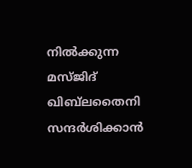നില്‍ക്കുന്ന മസ്‌ജിദ് ഖിബ്‌ലതൈനി സന്ദര്‍ശിക്കാന്‍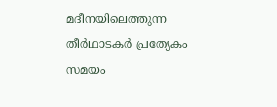മദീനയിലെത്തുന്ന തീര്‍ഥാടകര്‍ പ്രത്യേകം സമയം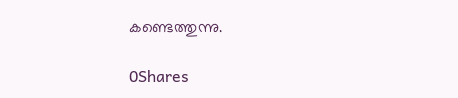കണ്ടെത്തുന്നു.

0Shares